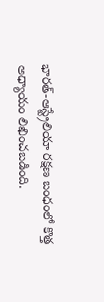భారత్-ఆస్ట్రేలియా రక్షణ బంధంలో కొత్త అధ్యాయం లిఖించబడింది.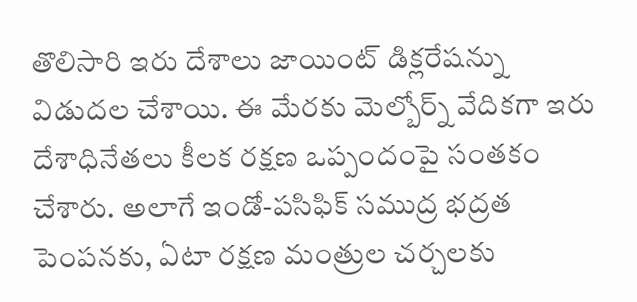తొలిసారి ఇరు దేశాలు జాయింట్ డిక్లరేషన్ను విడుదల చేశాయి. ఈ మేరకు మెల్బోర్న్ వేదికగా ఇరు దేశాధినేతలు కీలక రక్షణ ఒప్పందంపై సంతకం చేశారు. అలాగే ఇండో-పసిఫిక్ సముద్ర భద్రత పెంపనకు, ఏటా రక్షణ మంత్రుల చర్చలకు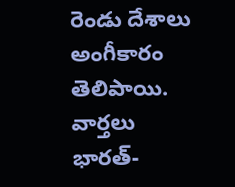రెండు దేశాలు అంగీకారం తెలిపాయి.
వార్తలు
భారత్-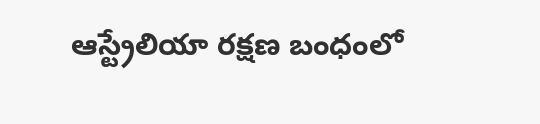ఆస్ట్రేలియా రక్షణ బంధంలో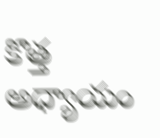కొత్త అధ్యాయం